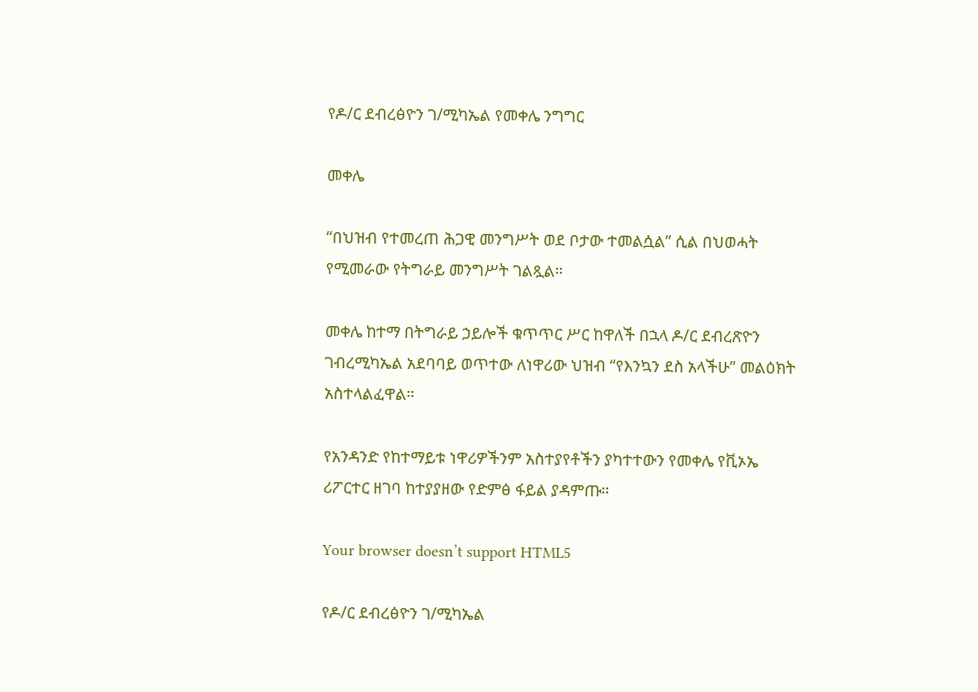የዶ/ር ደብረፅዮን ገ/ሚካኤል የመቀሌ ንግግር

መቀሌ

“በህዝብ የተመረጠ ሕጋዊ መንግሥት ወደ ቦታው ተመልሷል” ሲል በህወሓት የሚመራው የትግራይ መንግሥት ገልጿል።

መቀሌ ከተማ በትግራይ ኃይሎች ቁጥጥር ሥር ከዋለች በኋላ ዶ/ር ደብረጽዮን ገብረሚካኤል አደባባይ ወጥተው ለነዋሪው ህዝብ “የእንኳን ደስ አላችሁ” መልዕክት አስተላልፈዋል።

የአንዳንድ የከተማይቱ ነዋሪዎችንም አስተያየቶችን ያካተተውን የመቀሌ የቪኦኤ ሪፖርተር ዘገባ ከተያያዘው የድምፅ ፋይል ያዳምጡ።

Your browser doesn’t support HTML5

የዶ/ር ደብረፅዮን ገ/ሚካኤል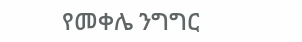የመቀሌ ንግግር